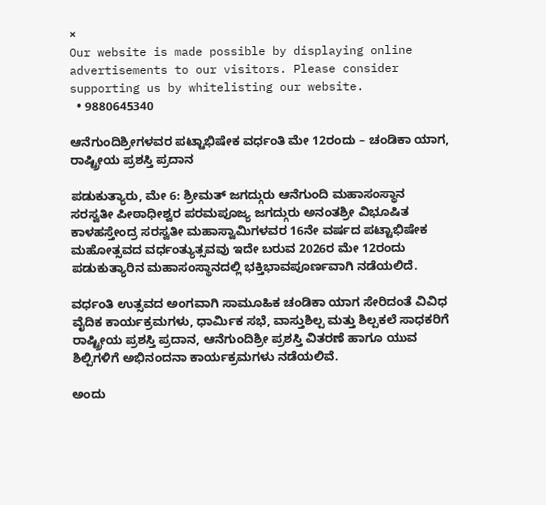×
Our website is made possible by displaying online advertisements to our visitors. Please consider supporting us by whitelisting our website.
  • 9880645340

ಆನೆಗುಂದಿಶ್ರೀಗಳವರ ಪಟ್ಟಾಭಿಷೇಕ ವರ್ಧಂತಿ ಮೇ 12ರಂದು – ಚಂಡಿಕಾ ಯಾಗ, ರಾಷ್ಟ್ರೀಯ ಪ್ರಶಸ್ತಿ ಪ್ರದಾನ

ಪಡುಕುತ್ಯಾರು, ಮೇ 6: ಶ್ರೀಮತ್ ಜಗದ್ಗುರು ಆನೆಗುಂದಿ ಮಹಾಸಂಸ್ಥಾನ ಸರಸ್ವತೀ ಪೀಠಾಧೀಶ್ವರ ಪರಮಪೂಜ್ಯ ಜಗದ್ಗುರು ಅನಂತಶ್ರೀ ವಿಭೂಷಿತ ಕಾಳಹಸ್ತೇಂದ್ರ ಸರಸ್ವತೀ ಮಹಾಸ್ವಾಮಿಗಳವರ 16ನೇ ವರ್ಷದ ಪಟ್ಟಾಭಿಷೇಕ ಮಹೋತ್ಸವದ ವರ್ಧಂತ್ಯುತ್ಸವವು ಇದೇ ಬರುವ 2026ರ ಮೇ 12ರಂದು ಪಡುಕುತ್ಯಾರಿನ ಮಹಾಸಂಸ್ಥಾನದಲ್ಲಿ ಭಕ್ತಿಭಾವಪೂರ್ಣವಾಗಿ ನಡೆಯಲಿದೆ.

ವರ್ಧಂತಿ ಉತ್ಸವದ ಅಂಗವಾಗಿ ಸಾಮೂಹಿಕ ಚಂಡಿಕಾ ಯಾಗ ಸೇರಿದಂತೆ ವಿವಿಧ ವೈದಿಕ ಕಾರ್ಯಕ್ರಮಗಳು, ಧಾರ್ಮಿಕ ಸಭೆ, ವಾಸ್ತುಶಿಲ್ಪ ಮತ್ತು ಶಿಲ್ಪಕಲೆ ಸಾಧಕರಿಗೆ ರಾಷ್ಟ್ರೀಯ ಪ್ರಶಸ್ತಿ ಪ್ರದಾನ, ಆನೆಗುಂದಿಶ್ರೀ ಪ್ರಶಸ್ತಿ ವಿತರಣೆ ಹಾಗೂ ಯುವ ಶಿಲ್ಪಿಗಳಿಗೆ ಅಭಿನಂದನಾ ಕಾರ್ಯಕ್ರಮಗಳು ನಡೆಯಲಿವೆ.

ಅಂದು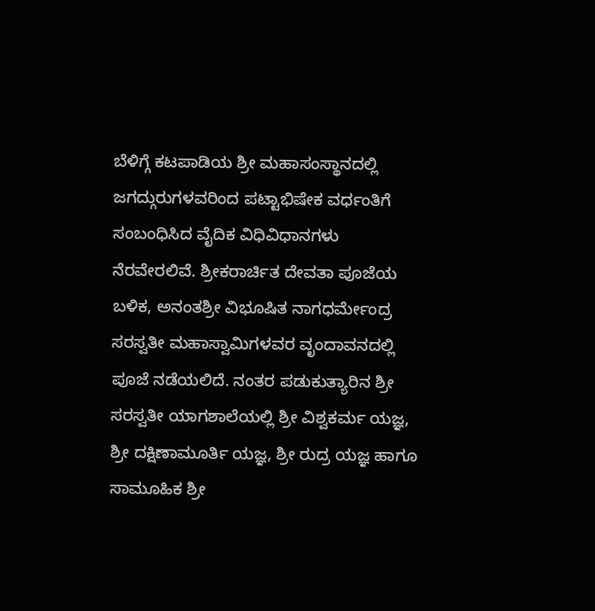ಬೆಳಿಗ್ಗೆ ಕಟಪಾಡಿಯ ಶ್ರೀ ಮಹಾಸಂಸ್ಥಾನದಲ್ಲಿ ಜಗದ್ಗುರುಗಳವರಿಂದ ಪಟ್ಟಾಭಿಷೇಕ ವರ್ಧಂತಿಗೆ ಸಂಬಂಧಿಸಿದ ವೈದಿಕ ವಿಧಿವಿಧಾನಗಳು ನೆರವೇರಲಿವೆ. ಶ್ರೀಕರಾರ್ಚಿತ ದೇವತಾ ಪೂಜೆಯ ಬಳಿಕ, ಅನಂತಶ್ರೀ ವಿಭೂಷಿತ ನಾಗಧರ್ಮೇಂದ್ರ ಸರಸ್ವತೀ ಮಹಾಸ್ವಾಮಿಗಳವರ ವೃಂದಾವನದಲ್ಲಿ ಪೂಜೆ ನಡೆಯಲಿದೆ. ನಂತರ ಪಡುಕುತ್ಯಾರಿನ ಶ್ರೀ ಸರಸ್ವತೀ ಯಾಗಶಾಲೆಯಲ್ಲಿ ಶ್ರೀ ವಿಶ್ವಕರ್ಮ ಯಜ್ಞ, ಶ್ರೀ ದಕ್ಷಿಣಾಮೂರ್ತಿ ಯಜ್ಞ, ಶ್ರೀ ರುದ್ರ ಯಜ್ಞ ಹಾಗೂ ಸಾಮೂಹಿಕ ಶ್ರೀ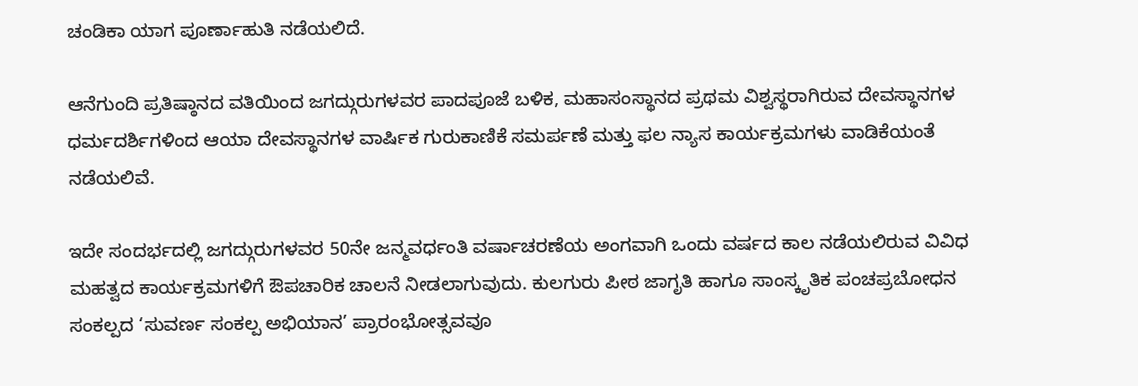ಚಂಡಿಕಾ ಯಾಗ ಪೂರ್ಣಾಹುತಿ ನಡೆಯಲಿದೆ.

ಆನೆಗುಂದಿ ಪ್ರತಿಷ್ಠಾನದ ವತಿಯಿಂದ ಜಗದ್ಗುರುಗಳವರ ಪಾದಪೂಜೆ ಬಳಿಕ, ಮಹಾಸಂಸ್ಥಾನದ ಪ್ರಥಮ ವಿಶ್ವಸ್ಥರಾಗಿರುವ ದೇವಸ್ಥಾನಗಳ ಧರ್ಮದರ್ಶಿಗಳಿಂದ ಆಯಾ ದೇವಸ್ಥಾನಗಳ ವಾರ್ಷಿಕ ಗುರುಕಾಣಿಕೆ ಸಮರ್ಪಣೆ ಮತ್ತು ಫಲ ನ್ಯಾಸ ಕಾರ್ಯಕ್ರಮಗಳು ವಾಡಿಕೆಯಂತೆ ನಡೆಯಲಿವೆ.

ಇದೇ ಸಂದರ್ಭದಲ್ಲಿ ಜಗದ್ಗುರುಗಳವರ 50ನೇ ಜನ್ಮವರ್ಧಂತಿ ವರ್ಷಾಚರಣೆಯ ಅಂಗವಾಗಿ ಒಂದು ವರ್ಷದ ಕಾಲ ನಡೆಯಲಿರುವ ವಿವಿಧ ಮಹತ್ವದ ಕಾರ್ಯಕ್ರಮಗಳಿಗೆ ಔಪಚಾರಿಕ ಚಾಲನೆ ನೀಡಲಾಗುವುದು. ಕುಲಗುರು ಪೀಠ ಜಾಗೃತಿ ಹಾಗೂ ಸಾಂಸ್ಕೃತಿಕ ಪಂಚಪ್ರಬೋಧನ ಸಂಕಲ್ಪದ ‘ಸುವರ್ಣ ಸಂಕಲ್ಪ ಅಭಿಯಾನ’ ಪ್ರಾರಂಭೋತ್ಸವವೂ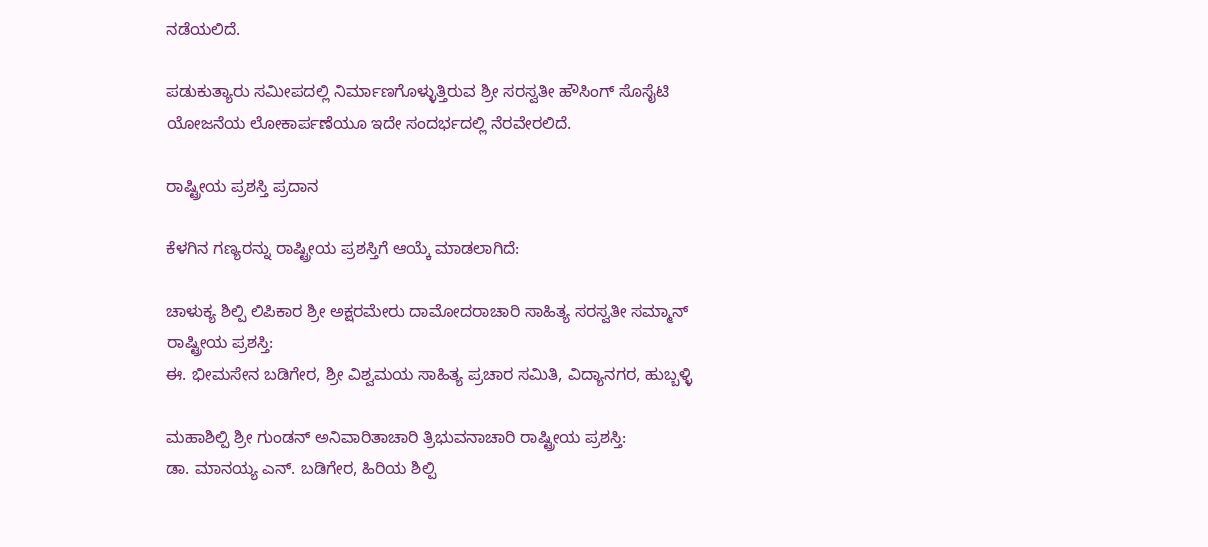ನಡೆಯಲಿದೆ.

ಪಡುಕುತ್ಯಾರು ಸಮೀಪದಲ್ಲಿ ನಿರ್ಮಾಣಗೊಳ್ಳುತ್ತಿರುವ ಶ್ರೀ ಸರಸ್ವತೀ ಹೌಸಿಂಗ್ ಸೊಸೈಟಿ ಯೋಜನೆಯ ಲೋಕಾರ್ಪಣೆಯೂ ಇದೇ ಸಂದರ್ಭದಲ್ಲಿ ನೆರವೇರಲಿದೆ.

ರಾಷ್ಟ್ರೀಯ ಪ್ರಶಸ್ತಿ ಪ್ರದಾನ

ಕೆಳಗಿನ ಗಣ್ಯರನ್ನು ರಾಷ್ಟ್ರೀಯ ಪ್ರಶಸ್ತಿಗೆ ಆಯ್ಕೆ ಮಾಡಲಾಗಿದೆ:

ಚಾಳುಕ್ಯ ಶಿಲ್ಪಿ ಲಿಪಿಕಾರ ಶ್ರೀ ಅಕ್ಷರಮೇರು ದಾಮೋದರಾಚಾರಿ ಸಾಹಿತ್ಯ ಸರಸ್ವತೀ ಸಮ್ಮಾನ್ ರಾಷ್ಟ್ರೀಯ ಪ್ರಶಸ್ತಿ:
ಈ. ಭೀಮಸೇನ ಬಡಿಗೇರ, ಶ್ರೀ ವಿಶ್ವಮಯ ಸಾಹಿತ್ಯ ಪ್ರಚಾರ ಸಮಿತಿ, ವಿದ್ಯಾನಗರ, ಹುಬ್ಬಳ್ಳಿ

ಮಹಾಶಿಲ್ಪಿ ಶ್ರೀ ಗುಂಡನ್ ಅನಿವಾರಿತಾಚಾರಿ ತ್ರಿಭುವನಾಚಾರಿ ರಾಷ್ಟ್ರೀಯ ಪ್ರಶಸ್ತಿ:
ಡಾ. ಮಾನಯ್ಯ ಎನ್. ಬಡಿಗೇರ, ಹಿರಿಯ ಶಿಲ್ಪಿ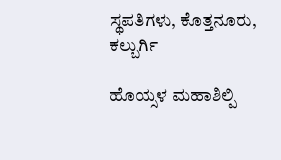ಸ್ಥಪತಿಗಳು, ಕೊತ್ತನೂರು, ಕಲ್ಬುರ್ಗಿ

ಹೊಯ್ಸಳ ಮಹಾಶಿಲ್ಪಿ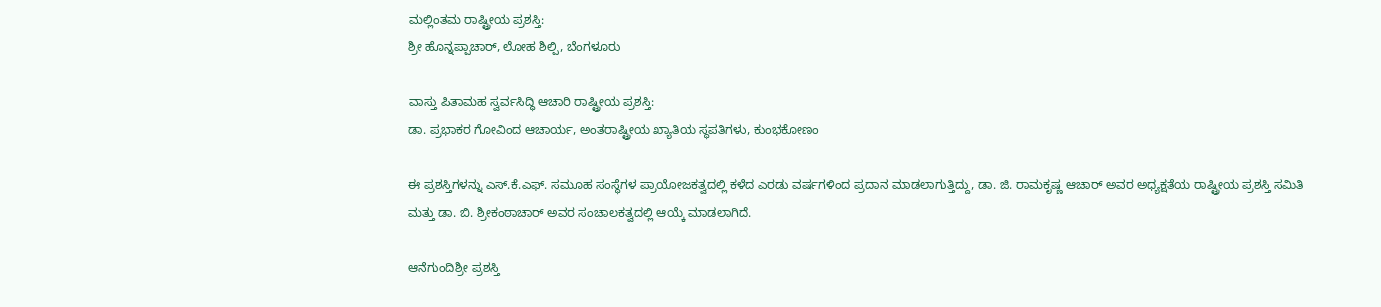ಮಲ್ಲಿಂತಮ ರಾಷ್ಟ್ರೀಯ ಪ್ರಶಸ್ತಿ:
ಶ್ರೀ ಹೊನ್ನಪ್ಪಾಚಾರ್, ಲೋಹ ಶಿಲ್ಪಿ, ಬೆಂಗಳೂರು

ವಾಸ್ತು ಪಿತಾಮಹ ಸ್ವರ್ವಸಿದ್ಧಿ ಆಚಾರಿ ರಾಷ್ಟ್ರೀಯ ಪ್ರಶಸ್ತಿ:
ಡಾ. ಪ್ರಭಾಕರ ಗೋವಿಂದ ಆಚಾರ್ಯ, ಅಂತರಾಷ್ಟ್ರೀಯ ಖ್ಯಾತಿಯ ಸ್ಥಪತಿಗಳು, ಕುಂಭಕೋಣಂ

ಈ ಪ್ರಶಸ್ತಿಗಳನ್ನು ಎಸ್.ಕೆ.ಎಫ್. ಸಮೂಹ ಸಂಸ್ಥೆಗಳ ಪ್ರಾಯೋಜಕತ್ವದಲ್ಲಿ ಕಳೆದ ಎರಡು ವರ್ಷಗಳಿಂದ ಪ್ರದಾನ ಮಾಡಲಾಗುತ್ತಿದ್ದು, ಡಾ. ಜಿ. ರಾಮಕೃಷ್ಣ ಆಚಾರ್ ಅವರ ಅಧ್ಯಕ್ಷತೆಯ ರಾಷ್ಟ್ರೀಯ ಪ್ರಶಸ್ತಿ ಸಮಿತಿ ಮತ್ತು ಡಾ. ಬಿ. ಶ್ರೀಕಂಠಾಚಾರ್ ಅವರ ಸಂಚಾಲಕತ್ವದಲ್ಲಿ ಆಯ್ಕೆ ಮಾಡಲಾಗಿದೆ.

ಆನೆಗುಂದಿಶ್ರೀ ಪ್ರಶಸ್ತಿ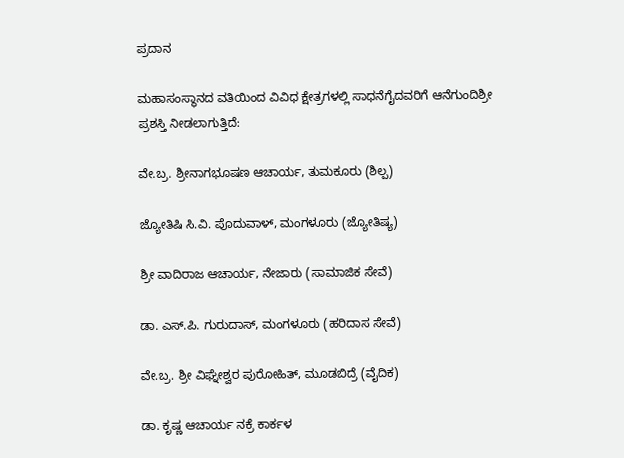ಪ್ರದಾನ

ಮಹಾಸಂಸ್ಥಾನದ ವತಿಯಿಂದ ವಿವಿಧ ಕ್ಷೇತ್ರಗಳಲ್ಲಿ ಸಾಧನೆಗೈದವರಿಗೆ ಆನೆಗುಂದಿಶ್ರೀ ಪ್ರಶಸ್ತಿ ನೀಡಲಾಗುತ್ತಿದೆ:

ವೇ.ಬ್ರ. ಶ್ರೀನಾಗಭೂಷಣ ಆಚಾರ್ಯ, ತುಮಕೂರು (ಶಿಲ್ಪ)

ಜ್ಯೋತಿಷಿ ಸಿ.ವಿ. ಪೊದುವಾಳ್, ಮಂಗಳೂರು (ಜ್ಯೋತಿಷ್ಯ)

ಶ್ರೀ ವಾದಿರಾಜ ಆಚಾರ್ಯ, ನೇಜಾರು (ಸಾಮಾಜಿಕ ಸೇವೆ)

ಡಾ. ಎಸ್.ಪಿ. ಗುರುದಾಸ್, ಮಂಗಳೂರು (ಹರಿದಾಸ ಸೇವೆ)

ವೇ.ಬ್ರ. ಶ್ರೀ ವಿಘ್ನೇಶ್ವರ ಪುರೋಹಿತ್, ಮೂಡಬಿದ್ರೆ (ವೈದಿಕ)

ಡಾ. ಕೃಷ್ಣ ಆಚಾರ್ಯ ನಕ್ರೆ ಕಾರ್ಕಳ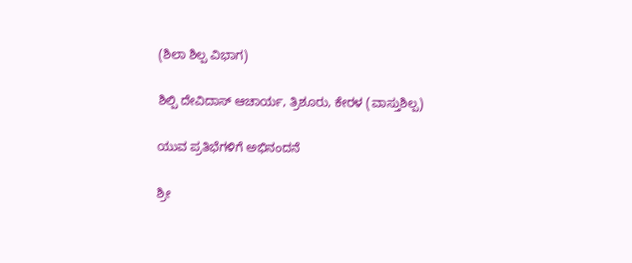(ಶಿಲಾ ಶಿಲ್ಪ ವಿಭಾಗ)

ಶಿಲ್ಪಿ ದೇವಿದಾಸ್ ಆಚಾರ್ಯ, ತ್ರಿಶೂರು, ಕೇರಳ (ವಾಸ್ತುಶಿಲ್ಪ)

ಯುವ ಪ್ರತಿಭೆಗಳಿಗೆ ಅಭಿನಂದನೆ

ಶ್ರೀ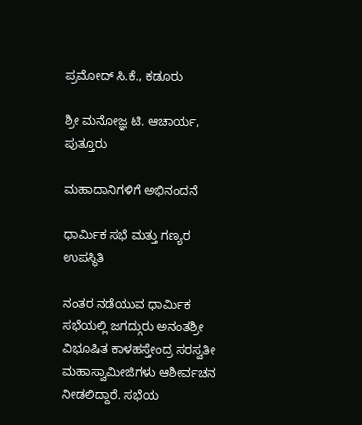ಪ್ರಮೋದ್ ಸಿ.ಕೆ., ಕಡೂರು

ಶ್ರೀ ಮನೋಜ್ಞ ಟಿ. ಆಚಾರ್ಯ, ಪುತ್ತೂರು

ಮಹಾದಾನಿಗಳಿಗೆ ಅಭಿನಂದನೆ

ಧಾರ್ಮಿಕ ಸಭೆ ಮತ್ತು ಗಣ್ಯರ ಉಪಸ್ಥಿತಿ

ನಂತರ ನಡೆಯುವ ಧಾರ್ಮಿಕ ಸಭೆಯಲ್ಲಿ ಜಗದ್ಗುರು ಅನಂತಶ್ರೀ ವಿಭೂಷಿತ ಕಾಳಹಸ್ತೇಂದ್ರ ಸರಸ್ವತೀ ಮಹಾಸ್ವಾಮೀಜಿಗಳು ಆಶೀರ್ವಚನ ನೀಡಲಿದ್ದಾರೆ. ಸಭೆಯ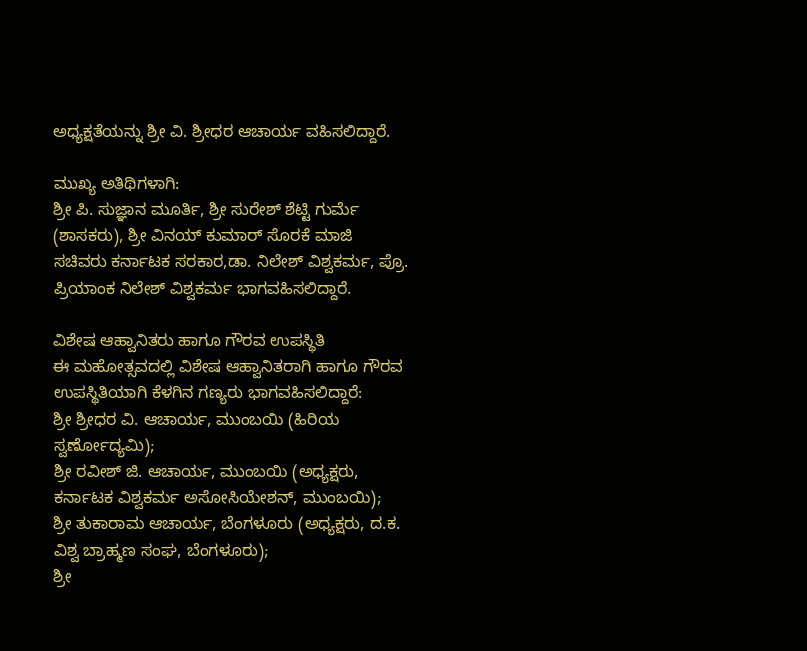ಅಧ್ಯಕ್ಷತೆಯನ್ನು ಶ್ರೀ ವಿ. ಶ್ರೀಧರ ಆಚಾರ್ಯ ವಹಿಸಲಿದ್ದಾರೆ.

ಮುಖ್ಯ ಅತಿಥಿಗಳಾಗಿ:
ಶ್ರೀ ಪಿ. ಸುಜ್ಞಾನ ಮೂರ್ತಿ, ಶ್ರೀ ಸುರೇಶ್ ಶೆಟ್ಟಿ ಗುರ್ಮೆ (ಶಾಸಕರು), ಶ್ರೀ ವಿನಯ್ ಕುಮಾರ್ ಸೊರಕೆ ಮಾಜಿ ಸಚಿವರು ಕರ್ನಾಟಕ ಸರಕಾರ,ಡಾ. ನಿಲೇಶ್ ವಿಶ್ವಕರ್ಮ, ಪ್ರೊ. ಪ್ರಿಯಾಂಕ ನಿಲೇಶ್ ವಿಶ್ವಕರ್ಮ ಭಾಗವಹಿಸಲಿದ್ದಾರೆ.

ವಿಶೇಷ ಆಹ್ವಾನಿತರು ಹಾಗೂ ಗೌರವ ಉಪಸ್ಥಿತಿ
ಈ ಮಹೋತ್ಸವದಲ್ಲಿ ವಿಶೇಷ ಆಹ್ವಾನಿತರಾಗಿ ಹಾಗೂ ಗೌರವ ಉಪಸ್ಥಿತಿಯಾಗಿ ಕೆಳಗಿನ ಗಣ್ಯರು ಭಾಗವಹಿಸಲಿದ್ದಾರೆ:
ಶ್ರೀ ಶ್ರೀಧರ ವಿ. ಆಚಾರ್ಯ, ಮುಂಬಯಿ (ಹಿರಿಯ ಸ್ವರ್ಣೋದ್ಯಮಿ);
ಶ್ರೀ ರವೀಶ್ ಜಿ. ಆಚಾರ್ಯ, ಮುಂಬಯಿ (ಅಧ್ಯಕ್ಷರು, ಕರ್ನಾಟಕ ವಿಶ್ವಕರ್ಮ ಅಸೋಸಿಯೇಶನ್, ಮುಂಬಯಿ);
ಶ್ರೀ ತುಕಾರಾಮ ಆಚಾರ್ಯ, ಬೆಂಗಳೂರು (ಅಧ್ಯಕ್ಷರು, ದ.ಕ. ವಿಶ್ವ ಬ್ರಾಹ್ಮಣ ಸಂಘ, ಬೆಂಗಳೂರು);
ಶ್ರೀ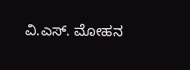ವಿ.ಎಸ್. ಮೋಹನ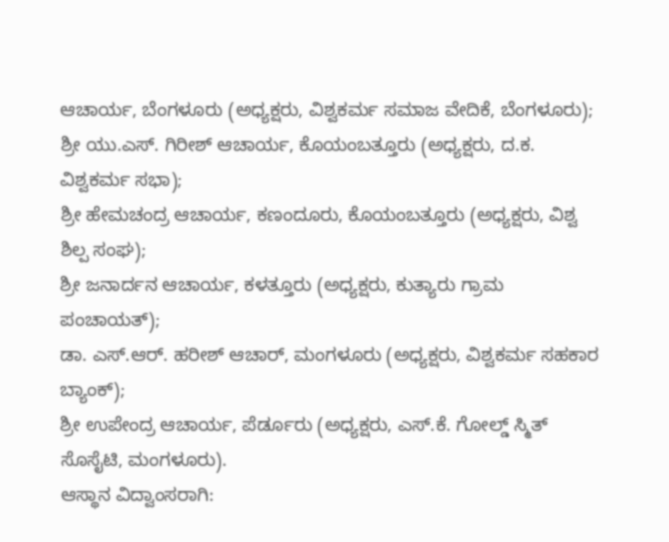ಆಚಾರ್ಯ, ಬೆಂಗಳೂರು (ಅಧ್ಯಕ್ಷರು, ವಿಶ್ವಕರ್ಮ ಸಮಾಜ ವೇದಿಕೆ, ಬೆಂಗಳೂರು);
ಶ್ರೀ ಯು.ಎಸ್. ಗಿರೀಶ್ ಆಚಾರ್ಯ, ಕೊಯಂಬತ್ತೂರು (ಅಧ್ಯಕ್ಷರು, ದ.ಕ. ವಿಶ್ವಕರ್ಮ ಸಭಾ);
ಶ್ರೀ ಹೇಮಚಂದ್ರ ಆಚಾರ್ಯ, ಕಣಂದೂರು, ಕೊಯಂಬತ್ತೂರು (ಅಧ್ಯಕ್ಷರು, ವಿಶ್ವ ಶಿಲ್ಪ ಸಂಘ);
ಶ್ರೀ ಜನಾರ್ದನ ಆಚಾರ್ಯ, ಕಳತ್ತೂರು (ಅಧ್ಯಕ್ಷರು, ಕುತ್ಯಾರು ಗ್ರಾಮ ಪಂಚಾಯತ್);
ಡಾ. ಎಸ್.ಆರ್. ಹರೀಶ್ ಆಚಾರ್, ಮಂಗಳೂರು (ಅಧ್ಯಕ್ಷರು, ವಿಶ್ವಕರ್ಮ ಸಹಕಾರ ಬ್ಯಾಂಕ್);
ಶ್ರೀ ಉಪೇಂದ್ರ ಆಚಾರ್ಯ, ಪೆರ್ಡೂರು (ಅಧ್ಯಕ್ಷರು, ಎಸ್.ಕೆ. ಗೋಲ್ಡ್ ಸ್ಮಿತ್ ಸೊಸೈಟಿ, ಮಂಗಳೂರು).
ಆಸ್ಥಾನ ವಿದ್ವಾಂಸರಾಗಿ: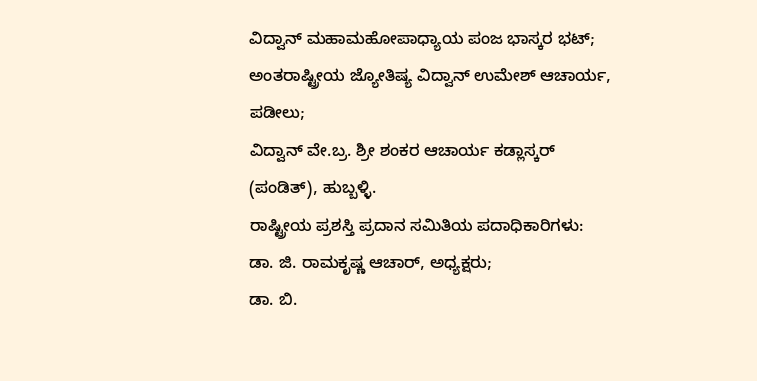ವಿದ್ವಾನ್ ಮಹಾಮಹೋಪಾಧ್ಯಾಯ ಪಂಜ ಭಾಸ್ಕರ ಭಟ್;
ಅಂತರಾಷ್ಟ್ರೀಯ ಜ್ಯೋತಿಷ್ಯ ವಿದ್ವಾನ್ ಉಮೇಶ್ ಆಚಾರ್ಯ, ಪಡೀಲು;
ವಿದ್ವಾನ್ ವೇ.ಬ್ರ. ಶ್ರೀ ಶಂಕರ ಆಚಾರ್ಯ ಕಡ್ಲಾಸ್ಕರ್ (ಪಂಡಿತ್), ಹುಬ್ಬಳ್ಳಿ.
ರಾಷ್ಟ್ರೀಯ ಪ್ರಶಸ್ತಿ ಪ್ರದಾನ ಸಮಿತಿಯ ಪದಾಧಿಕಾರಿಗಳು:
ಡಾ. ಜಿ. ರಾಮಕೃಷ್ಣ ಆಚಾರ್, ಅಧ್ಯಕ್ಷರು;
ಡಾ. ಬಿ.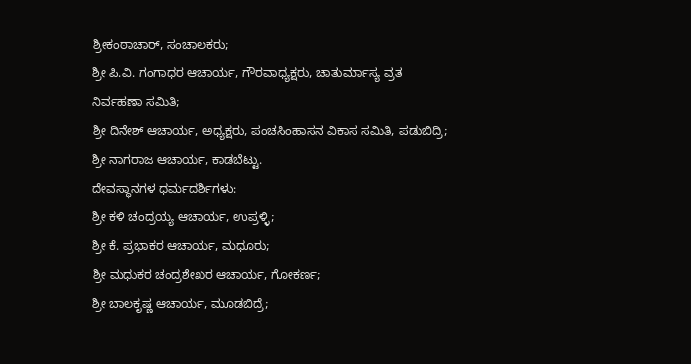ಶ್ರೀಕಂಠಾಚಾರ್, ಸಂಚಾಲಕರು;
ಶ್ರೀ ಪಿ.ವಿ. ಗಂಗಾಧರ ಆಚಾರ್ಯ, ಗೌರವಾಧ್ಯಕ್ಷರು, ಚಾತುರ್ಮಾಸ್ಯ ವ್ರತ ನಿರ್ವಹಣಾ ಸಮಿತಿ;
ಶ್ರೀ ದಿನೇಶ್ ಆಚಾರ್ಯ, ಅಧ್ಯಕ್ಷರು, ಪಂಚಸಿಂಹಾಸನ ವಿಕಾಸ ಸಮಿತಿ, ಪಡುಬಿದ್ರಿ;
ಶ್ರೀ ನಾಗರಾಜ ಆಚಾರ್ಯ, ಕಾಡಬೆಟ್ಟು.
ದೇವಸ್ಥಾನಗಳ ಧರ್ಮದರ್ಶಿಗಳು:
ಶ್ರೀ ಕಳಿ ಚಂದ್ರಯ್ಯ ಆಚಾರ್ಯ, ಉಪ್ರಳ್ಳಿ;
ಶ್ರೀ ಕೆ. ಪ್ರಭಾಕರ ಆಚಾರ್ಯ, ಮಧೂರು;
ಶ್ರೀ ಮಧುಕರ ಚಂದ್ರಶೇಖರ ಆಚಾರ್ಯ, ಗೋಕರ್ಣ;
ಶ್ರೀ ಬಾಲಕೃಷ್ಣ ಆಚಾರ್ಯ, ಮೂಡಬಿದ್ರೆ;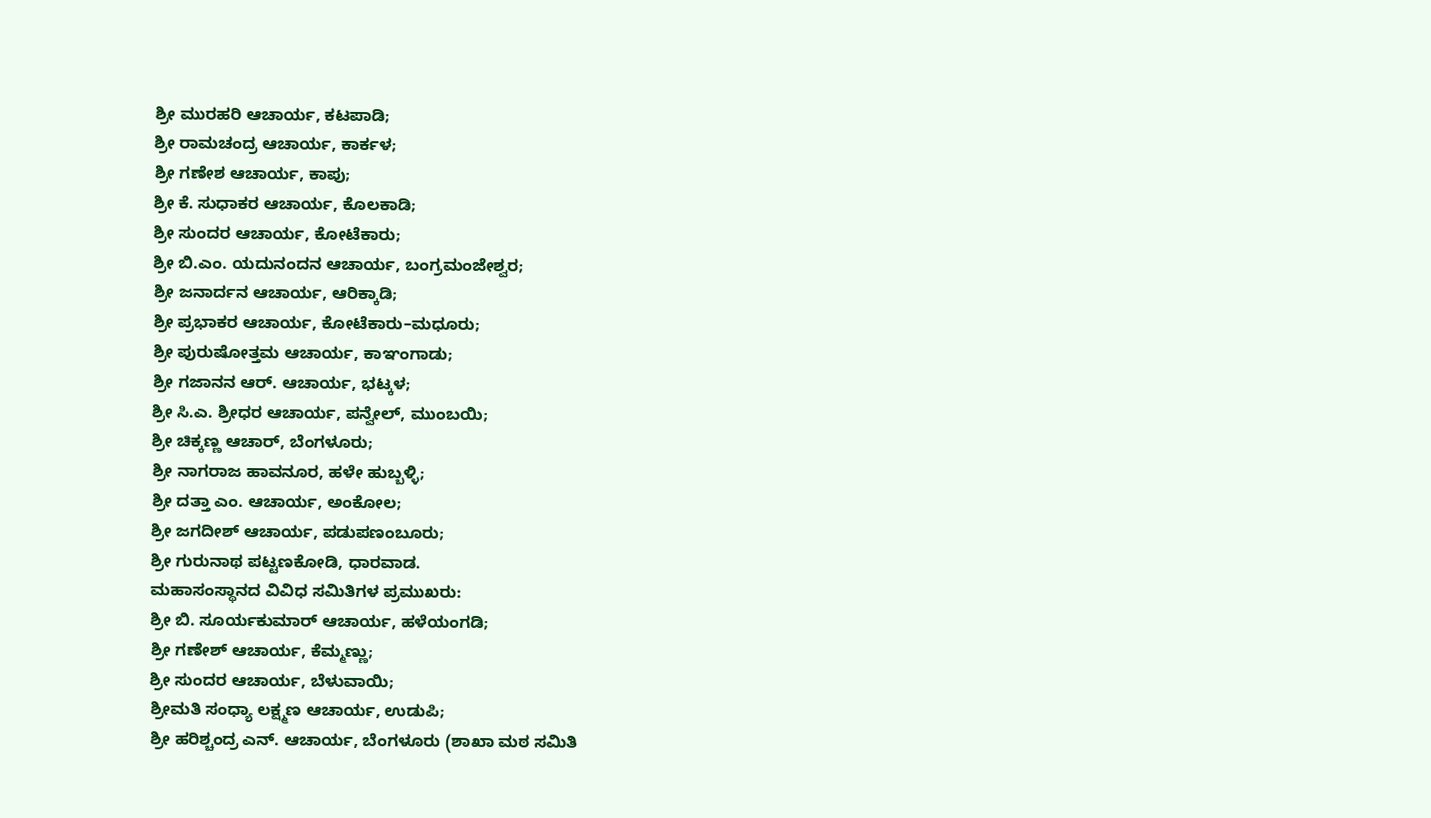ಶ್ರೀ ಮುರಹರಿ ಆಚಾರ್ಯ, ಕಟಪಾಡಿ;
ಶ್ರೀ ರಾಮಚಂದ್ರ ಆಚಾರ್ಯ, ಕಾರ್ಕಳ;
ಶ್ರೀ ಗಣೇಶ ಆಚಾರ್ಯ, ಕಾಪು;
ಶ್ರೀ ಕೆ. ಸುಧಾಕರ ಆಚಾರ್ಯ, ಕೊಲಕಾಡಿ;
ಶ್ರೀ ಸುಂದರ ಆಚಾರ್ಯ, ಕೋಟೆಕಾರು;
ಶ್ರೀ ಬಿ.ಎಂ. ಯದುನಂದನ ಆಚಾರ್ಯ, ಬಂಗ್ರಮಂಜೇಶ್ವರ;
ಶ್ರೀ ಜನಾರ್ದನ ಆಚಾರ್ಯ, ಆರಿಕ್ಕಾಡಿ;
ಶ್ರೀ ಪ್ರಭಾಕರ ಆಚಾರ್ಯ, ಕೋಟೆಕಾರು–ಮಧೂರು;
ಶ್ರೀ ಪುರುಷೋತ್ತಮ ಆಚಾರ್ಯ, ಕಾಞಂಗಾಡು;
ಶ್ರೀ ಗಜಾನನ ಆರ್. ಆಚಾರ್ಯ, ಭಟ್ಕಳ;
ಶ್ರೀ ಸಿ.ಎ. ಶ್ರೀಧರ ಆಚಾರ್ಯ, ಪನ್ವೇಲ್, ಮುಂಬಯಿ;
ಶ್ರೀ ಚಿಕ್ಕಣ್ಣ ಆಚಾರ್, ಬೆಂಗಳೂರು;
ಶ್ರೀ ನಾಗರಾಜ ಹಾವನೂರ, ಹಳೇ ಹುಬ್ಬಳ್ಳಿ;
ಶ್ರೀ ದತ್ತಾ ಎಂ. ಆಚಾರ್ಯ, ಅಂಕೋಲ;
ಶ್ರೀ ಜಗದೀಶ್ ಆಚಾರ್ಯ, ಪಡುಪಣಂಬೂರು;
ಶ್ರೀ ಗುರುನಾಥ ಪಟ್ಟಣಕೋಡಿ, ಧಾರವಾಡ.
ಮಹಾಸಂಸ್ಥಾನದ ವಿವಿಧ ಸಮಿತಿಗಳ ಪ್ರಮುಖರು:
ಶ್ರೀ ಬಿ. ಸೂರ್ಯಕುಮಾರ್ ಆಚಾರ್ಯ, ಹಳೆಯಂಗಡಿ;
ಶ್ರೀ ಗಣೇಶ್ ಆಚಾರ್ಯ, ಕೆಮ್ಮಣ್ಣು;
ಶ್ರೀ ಸುಂದರ ಆಚಾರ್ಯ, ಬೆಳುವಾಯಿ;
ಶ್ರೀಮತಿ ಸಂಧ್ಯಾ ಲಕ್ಷ್ಮಣ ಆಚಾರ್ಯ, ಉಡುಪಿ;
ಶ್ರೀ ಹರಿಶ್ಚಂದ್ರ ಎನ್. ಆಚಾರ್ಯ, ಬೆಂಗಳೂರು (ಶಾಖಾ ಮಠ ಸಮಿತಿ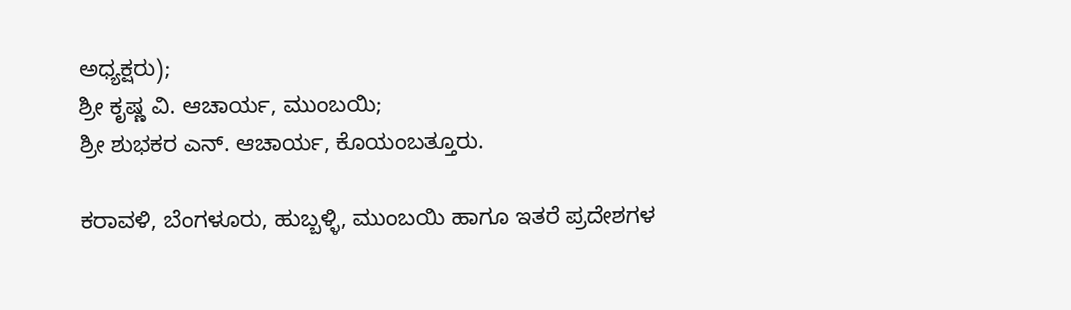ಅಧ್ಯಕ್ಷರು);
ಶ್ರೀ ಕೃಷ್ಣ ವಿ. ಆಚಾರ್ಯ, ಮುಂಬಯಿ;
ಶ್ರೀ ಶುಭಕರ ಎನ್. ಆಚಾರ್ಯ, ಕೊಯಂಬತ್ತೂರು.

ಕರಾವಳಿ, ಬೆಂಗಳೂರು, ಹುಬ್ಬಳ್ಳಿ, ಮುಂಬಯಿ ಹಾಗೂ ಇತರೆ ಪ್ರದೇಶಗಳ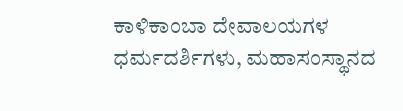ಕಾಳಿಕಾಂಬಾ ದೇವಾಲಯಗಳ ಧರ್ಮದರ್ಶಿಗಳು, ಮಹಾಸಂಸ್ಥಾನದ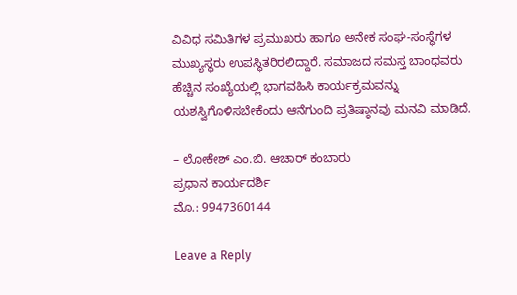ವಿವಿಧ ಸಮಿತಿಗಳ ಪ್ರಮುಖರು ಹಾಗೂ ಅನೇಕ ಸಂಘ-ಸಂಸ್ಥೆಗಳ ಮುಖ್ಯಸ್ಥರು ಉಪಸ್ಥಿತರಿರಲಿದ್ದಾರೆ. ಸಮಾಜದ ಸಮಸ್ತ ಬಾಂಧವರು ಹೆಚ್ಚಿನ ಸಂಖ್ಯೆಯಲ್ಲಿ ಭಾಗವಹಿಸಿ ಕಾರ್ಯಕ್ರಮವನ್ನು ಯಶಸ್ವಿಗೊಳಿಸಬೇಕೆಂದು ಆನೆಗುಂದಿ ಪ್ರತಿಷ್ಠಾನವು ಮನವಿ ಮಾಡಿದೆ.

– ಲೋಕೇಶ್ ಎಂ.ಬಿ. ಆಚಾರ್ ಕಂಬಾರು
ಪ್ರಧಾನ ಕಾರ್ಯದರ್ಶಿ
ಮೊ.: 9947360144

Leave a Reply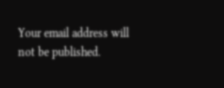Your email address will not be published.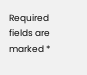Required fields are marked *